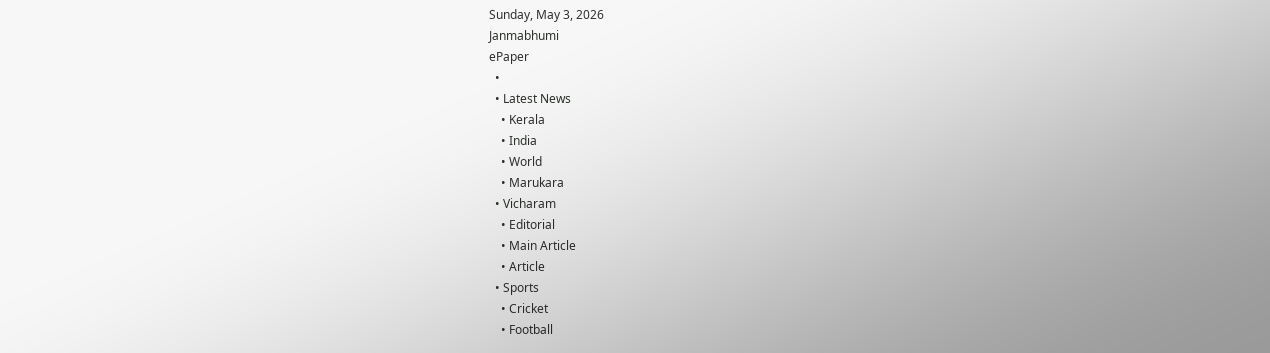Sunday, May 3, 2026
Janmabhumi
ePaper
  •
  • Latest News
    • Kerala
    • India
    • World
    • Marukara
  • Vicharam
    • Editorial
    • Main Article
    • Article
  • Sports
    • Cricket
    • Football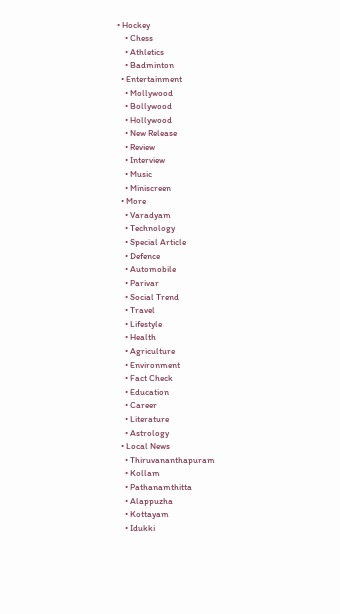• Hockey
    • Chess
    • Athletics
    • Badminton
  • Entertainment
    • Mollywood
    • Bollywood
    • Hollywood
    • New Release
    • Review
    • Interview
    • Music
    • Miniscreen
  • More
    • Varadyam
    • Technology
    • Special Article
    • Defence
    • Automobile
    • Parivar
    • Social Trend
    • Travel
    • Lifestyle
    • Health
    • Agriculture
    • Environment
    • Fact Check
    • Education
    • Career
    • Literature
    • Astrology
  • Local News
    • Thiruvananthapuram
    • Kollam
    • Pathanamthitta
    • Alappuzha
    • Kottayam
    • Idukki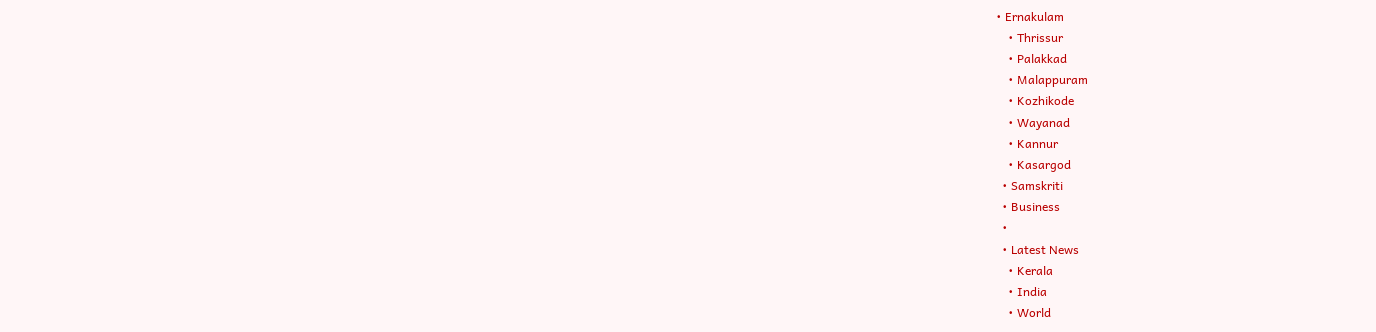• Ernakulam
    • Thrissur
    • Palakkad
    • Malappuram
    • Kozhikode
    • Wayanad
    • Kannur
    • Kasargod
  • Samskriti
  • Business
  •
  • Latest News
    • Kerala
    • India
    • World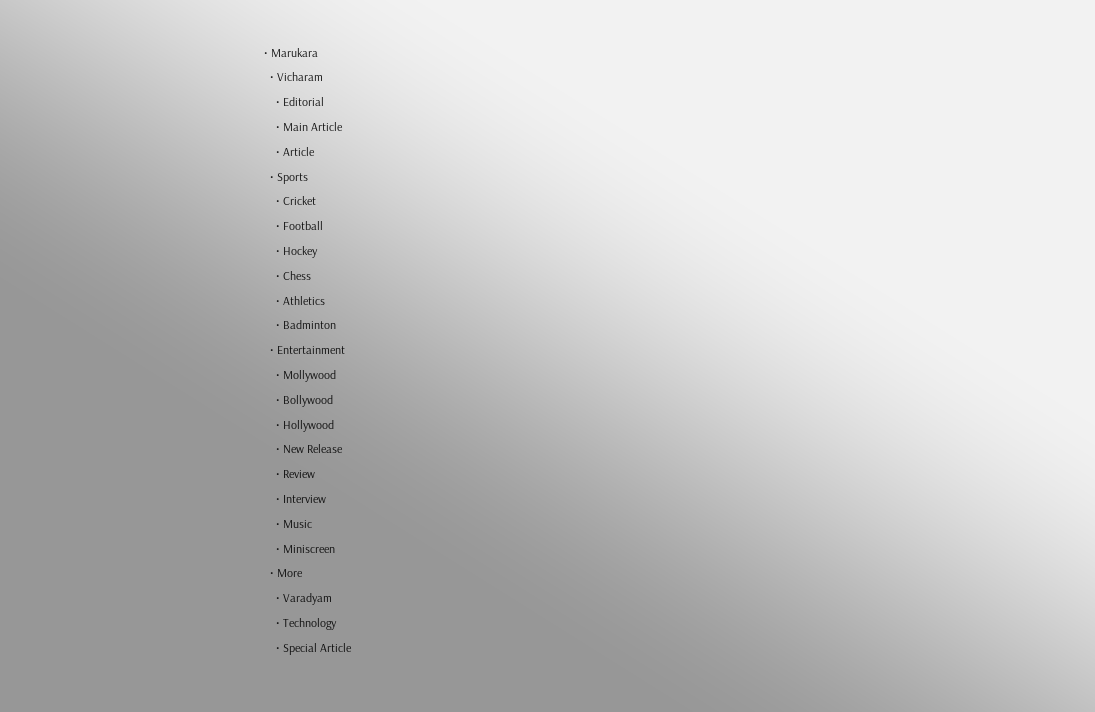• Marukara
  • Vicharam
    • Editorial
    • Main Article
    • Article
  • Sports
    • Cricket
    • Football
    • Hockey
    • Chess
    • Athletics
    • Badminton
  • Entertainment
    • Mollywood
    • Bollywood
    • Hollywood
    • New Release
    • Review
    • Interview
    • Music
    • Miniscreen
  • More
    • Varadyam
    • Technology
    • Special Article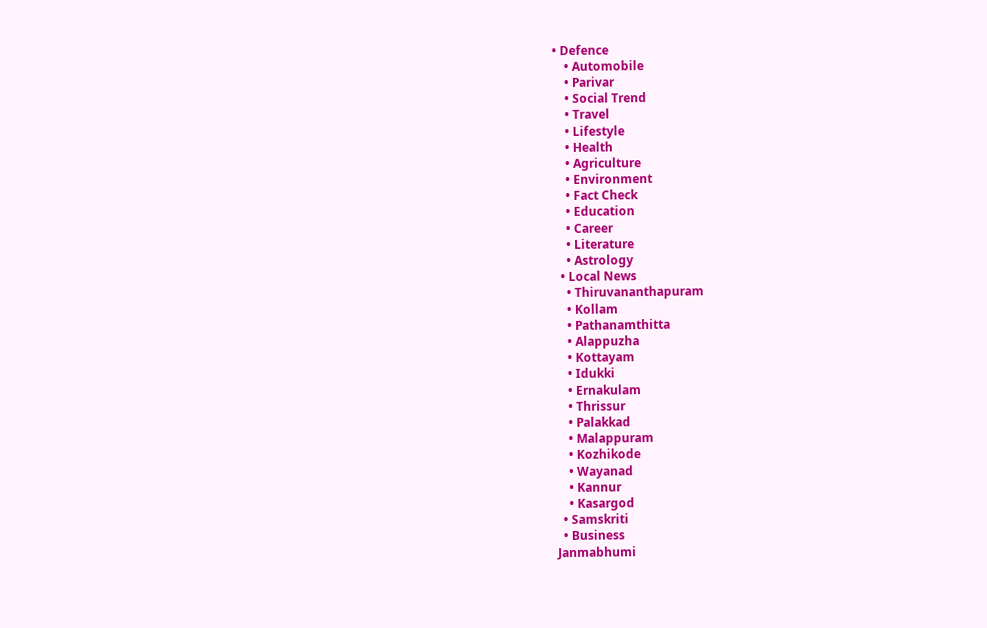• Defence
    • Automobile
    • Parivar
    • Social Trend
    • Travel
    • Lifestyle
    • Health
    • Agriculture
    • Environment
    • Fact Check
    • Education
    • Career
    • Literature
    • Astrology
  • Local News
    • Thiruvananthapuram
    • Kollam
    • Pathanamthitta
    • Alappuzha
    • Kottayam
    • Idukki
    • Ernakulam
    • Thrissur
    • Palakkad
    • Malappuram
    • Kozhikode
    • Wayanad
    • Kannur
    • Kasargod
  • Samskriti
  • Business
Janmabhumi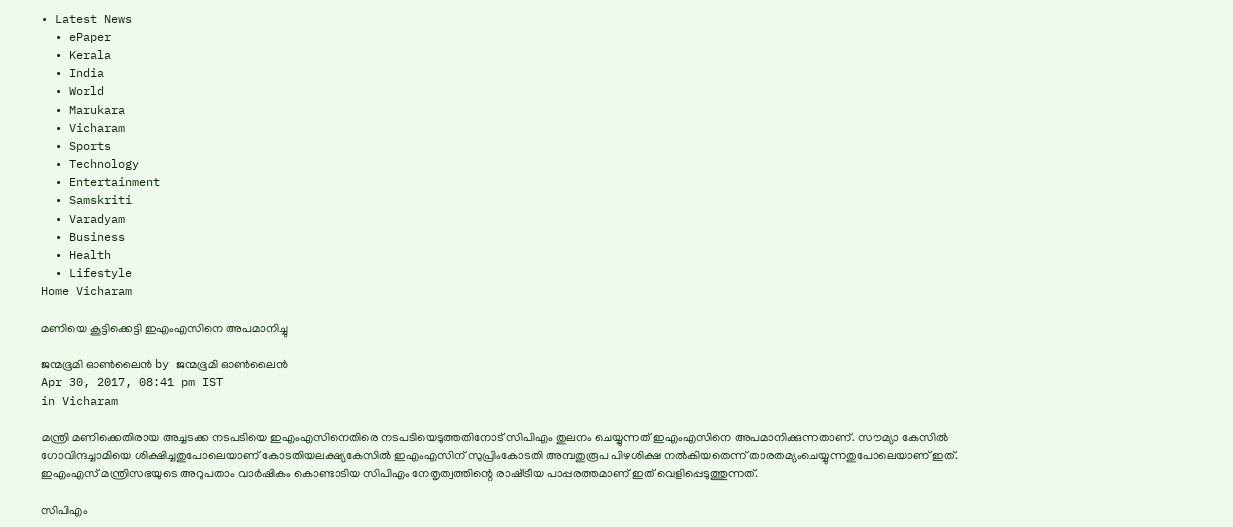• Latest News
  • ePaper
  • Kerala
  • India
  • World
  • Marukara
  • Vicharam
  • Sports
  • Technology
  • Entertainment
  • Samskriti
  • Varadyam
  • Business
  • Health
  • Lifestyle
Home Vicharam

മണിയെ കൂട്ടിക്കെട്ടി ഇഎംഎസിനെ അപമാനിച്ചു

ജന്മഭൂമി ഓണ്‍ലൈന്‍ by ജന്മഭൂമി ഓണ്‍ലൈന്‍
Apr 30, 2017, 08:41 pm IST
in Vicharam

മന്ത്രി മണിക്കെതിരായ അച്ചടക്ക നടപടിയെ ഇഎംഎസിനെതിരെ നടപടിയെടുത്തതിനോട് സിപിഎം തുലനം ചെയ്യുന്നത് ഇഎംഎസിനെ അപമാനിക്കുന്നതാണ്. സൗമ്യാ കേസില്‍ ഗോവിന്ദച്ചാമിയെ ശിക്ഷിച്ചതുപോലെയാണ് കോടതിയലക്ഷ്യകേസില്‍ ഇഎംഎസിന് സുപ്രിംകോടതി അമ്പതുരൂപ പിഴശിക്ഷ നല്‍കിയതെന്ന് താരതമ്യംചെയ്യുന്നതുപോലെയാണ് ഇത്. ഇഎംഎസ് മന്ത്രിസഭയുടെ അറുപതാം വാര്‍ഷികം കൊണ്ടാടിയ സിപിഎം നേതൃത്വത്തിന്റെ രാഷ്‌ട്രീയ പാപ്പരത്തമാണ് ഇത് വെളിപ്പെടുത്തുന്നത്.

സിപിഎം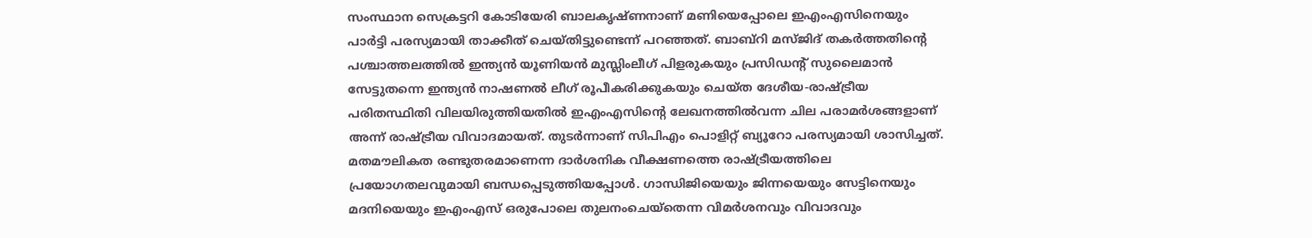സംസ്ഥാന സെക്രട്ടറി കോടിയേരി ബാലകൃഷ്ണനാണ് മണിയെപ്പോലെ ഇഎംഎസിനെയും പാര്‍ട്ടി പരസ്യമായി താക്കീത് ചെയ്തിട്ടുണ്ടെന്ന് പറഞ്ഞത്. ബാബ്‌റി മസ്ജിദ് തകര്‍ത്തതിന്റെ പശ്ചാത്തലത്തില്‍ ഇന്ത്യന്‍ യൂണിയന്‍ മുസ്ലിംലീഗ് പിളരുകയും പ്രസിഡന്റ് സുലൈമാന്‍ സേട്ടുതന്നെ ഇന്ത്യന്‍ നാഷണല്‍ ലീഗ് രൂപീകരിക്കുകയും ചെയ്ത ദേശീയ-രാഷ്‌ട്രീയ പരിതസ്ഥിതി വിലയിരുത്തിയതില്‍ ഇഎംഎസിന്റെ ലേഖനത്തില്‍വന്ന ചില പരാമര്‍ശങ്ങളാണ് അന്ന് രാഷ്‌ട്രീയ വിവാദമായത്. തുടര്‍ന്നാണ് സിപിഎം പൊളിറ്റ് ബ്യൂറോ പരസ്യമായി ശാസിച്ചത്. മതമൗലികത രണ്ടുതരമാണെന്ന ദാര്‍ശനിക വീക്ഷണത്തെ രാഷ്‌ട്രീയത്തിലെ പ്രയോഗതലവുമായി ബന്ധപ്പെടുത്തിയപ്പോള്‍. ഗാന്ധിജിയെയും ജിന്നയെയും സേട്ടിനെയും മദനിയെയും ഇഎംഎസ് ഒരുപോലെ തുലനംചെയ്‌തെന്ന വിമര്‍ശനവും വിവാദവും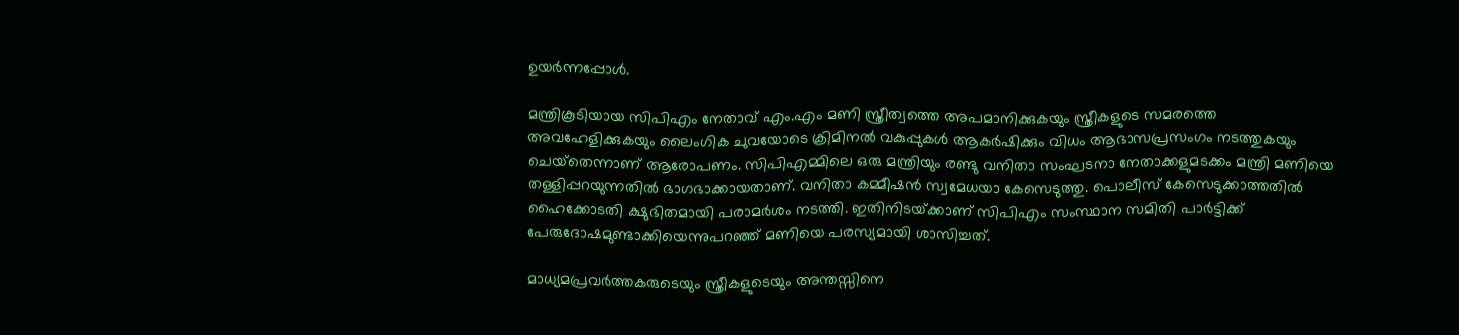ഉയര്‍ന്നപ്പോള്‍.

മന്ത്രികൂടിയായ സിപിഎം നേതാവ് എം.എം മണി സ്ത്രീത്വത്തെ അപമാനിക്കുകയും സ്ത്രീകളുടെ സമരത്തെ അവഹേളിക്കുകയും ലൈംഗിക ചുവയോടെ ക്രിമിനല്‍ വകുപ്പുകള്‍ ആകര്‍ഷിക്കും വിധം ആഭാസപ്രസംഗം നടത്തുകയും ചെയ്‌തെന്നാണ് ആരോപണം. സിപിഎമ്മിലെ ഒരു മന്ത്രിയും രണ്ടു വനിതാ സംഘടനാ നേതാക്കളുമടക്കം മന്ത്രി മണിയെ തള്ളിപ്പറയുന്നതില്‍ ഭാഗഭാക്കായതാണ്. വനിതാ കമ്മീഷന്‍ സ്വമേധയാ കേസെടുത്തു. പൊലീസ് കേസെടുക്കാത്തതില്‍ ഹൈക്കോടതി ക്ഷുഭിതമായി പരാമര്‍ശം നടത്തി. ഇതിനിടയ്‌ക്കാണ് സിപിഎം സംസ്ഥാന സമിതി പാര്‍ട്ടിക്ക് പേരുദോഷമുണ്ടാക്കിയെന്നുപറഞ്ഞ് മണിയെ പരസ്യമായി ശാസിച്ചത്.

മാധ്യമപ്രവര്‍ത്തകരുടെയും സ്ത്രീകളുടെയും അന്തസ്സിനെ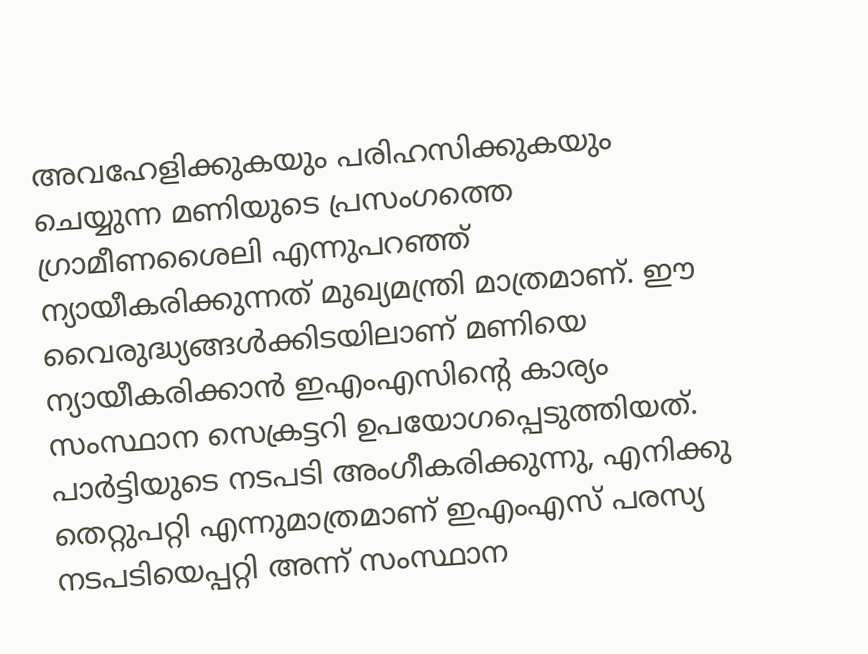അവഹേളിക്കുകയും പരിഹസിക്കുകയും ചെയ്യുന്ന മണിയുടെ പ്രസംഗത്തെ ഗ്രാമീണശൈലി എന്നുപറഞ്ഞ് ന്യായീകരിക്കുന്നത് മുഖ്യമന്ത്രി മാത്രമാണ്. ഈ വൈരുദ്ധ്യങ്ങള്‍ക്കിടയിലാണ് മണിയെ ന്യായീകരിക്കാന്‍ ഇഎംഎസിന്റെ കാര്യം സംസ്ഥാന സെക്രട്ടറി ഉപയോഗപ്പെടുത്തിയത്. പാര്‍ട്ടിയുടെ നടപടി അംഗീകരിക്കുന്നു, എനിക്കു തെറ്റുപറ്റി എന്നുമാത്രമാണ് ഇഎംഎസ് പരസ്യ നടപടിയെപ്പറ്റി അന്ന് സംസ്ഥാന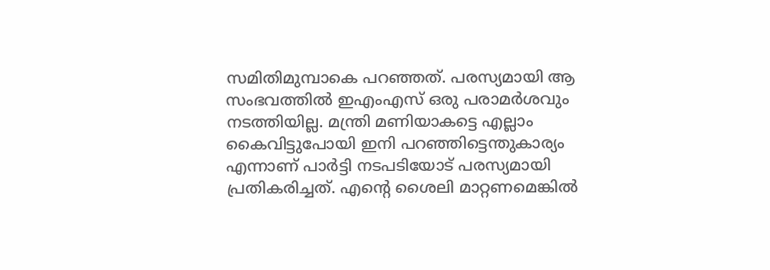സമിതിമുമ്പാകെ പറഞ്ഞത്. പരസ്യമായി ആ സംഭവത്തില്‍ ഇഎംഎസ് ഒരു പരാമര്‍ശവും നടത്തിയില്ല. മന്ത്രി മണിയാകട്ടെ എല്ലാം കൈവിട്ടുപോയി ഇനി പറഞ്ഞിട്ടെന്തുകാര്യം എന്നാണ് പാര്‍ട്ടി നടപടിയോട് പരസ്യമായി പ്രതികരിച്ചത്. എന്റെ ശൈലി മാറ്റണമെങ്കില്‍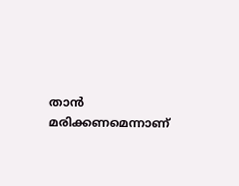താന്‍ മരിക്കണമെന്നാണ്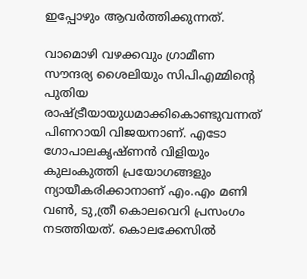ഇപ്പോഴും ആവര്‍ത്തിക്കുന്നത്.

വാമൊഴി വഴക്കവും ഗ്രാമീണ സൗന്ദര്യ ശൈലിയും സിപിഎമ്മിന്റെ പുതിയ രാഷ്‌ട്രീയായുധമാക്കികൊണ്ടുവന്നത് പിണറായി വിജയനാണ്. എടോ ഗോപാലകൃഷ്ണന്‍ വിളിയും കുലംകുത്തി പ്രയോഗങ്ങളും ന്യായീകരിക്കാനാണ് എം.എം മണി വണ്‍, ടു,ത്രീ കൊലവെറി പ്രസംഗം നടത്തിയത്. കൊലക്കേസില്‍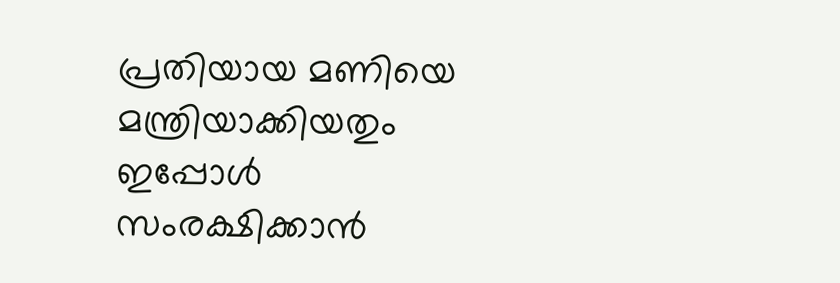പ്രതിയായ മണിയെ മന്ത്രിയാക്കിയതും ഇപ്പോള്‍ സംരക്ഷിക്കാന്‍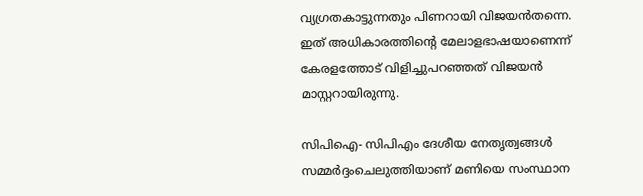വ്യഗ്രതകാട്ടുന്നതും പിണറായി വിജയന്‍തന്നെ. ഇത് അധികാരത്തിന്റെ മേലാളഭാഷയാണെന്ന് കേരളത്തോട് വിളിച്ചുപറഞ്ഞത് വിജയന്‍ മാസ്റ്ററായിരുന്നു.

സിപിഐ- സിപിഎം ദേശീയ നേതൃത്വങ്ങള്‍ സമ്മര്‍ദ്ദംചെലുത്തിയാണ് മണിയെ സംസ്ഥാന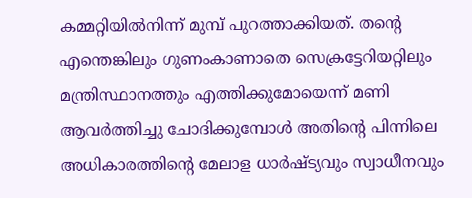കമ്മറ്റിയില്‍നിന്ന് മുമ്പ് പുറത്താക്കിയത്. തന്റെ എന്തെങ്കിലും ഗുണംകാണാതെ സെക്രട്ടേറിയറ്റിലും മന്ത്രിസ്ഥാനത്തും എത്തിക്കുമോയെന്ന് മണി ആവര്‍ത്തിച്ചു ചോദിക്കുമ്പോള്‍ അതിന്റെ പിന്നിലെ അധികാരത്തിന്റെ മേലാള ധാര്‍ഷ്ട്യവും സ്വാധീനവും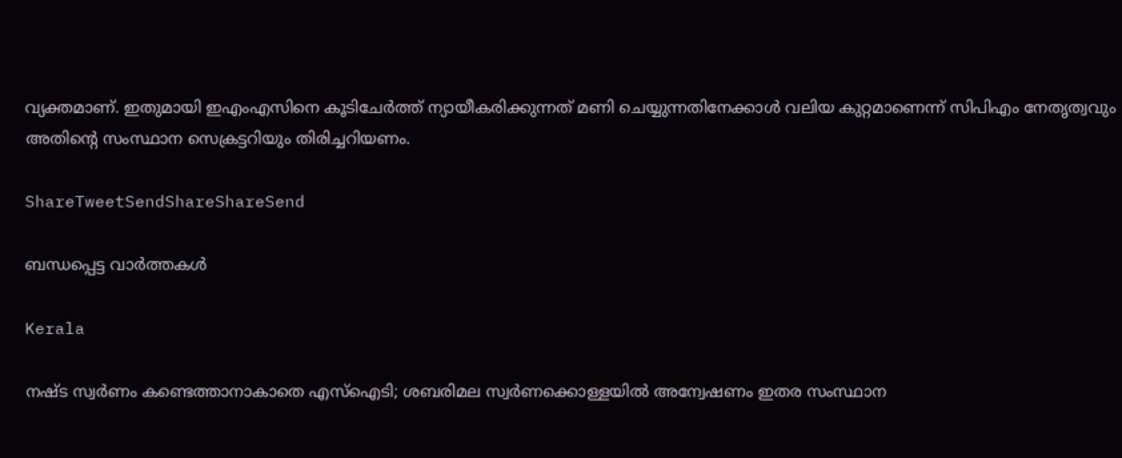വ്യക്തമാണ്. ഇതുമായി ഇഎംഎസിനെ കൂടിചേര്‍ത്ത് ന്യായീകരിക്കുന്നത് മണി ചെയ്യുന്നതിനേക്കാള്‍ വലിയ കുറ്റമാണെന്ന് സിപിഎം നേതൃത്വവും അതിന്റെ സംസ്ഥാന സെക്രട്ടറിയും തിരിച്ചറിയണം.

ShareTweetSendShareShareSend

ബന്ധപ്പെട്ട വാര്‍ത്തകള്‍

Kerala

നഷ്ട സ്വര്‍ണം കണ്ടെത്താനാകാതെ എസ്‌ഐടി; ശബരിമല സ്വര്‍ണക്കൊള്ളയില്‍ അന്വേഷണം ഇതര സംസ്ഥാന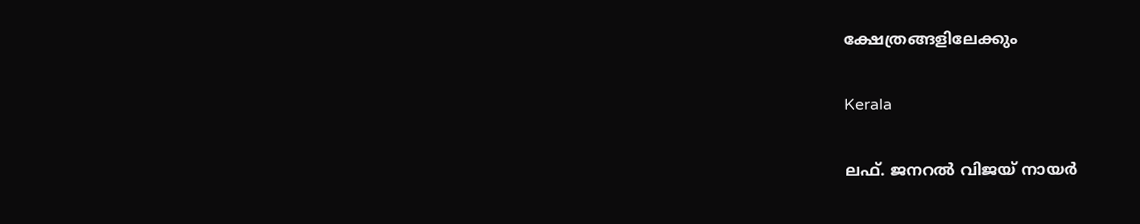ക്ഷേത്രങ്ങളിലേക്കും

Kerala

ലഫ്. ജനറല്‍ വിജയ് നായര്‍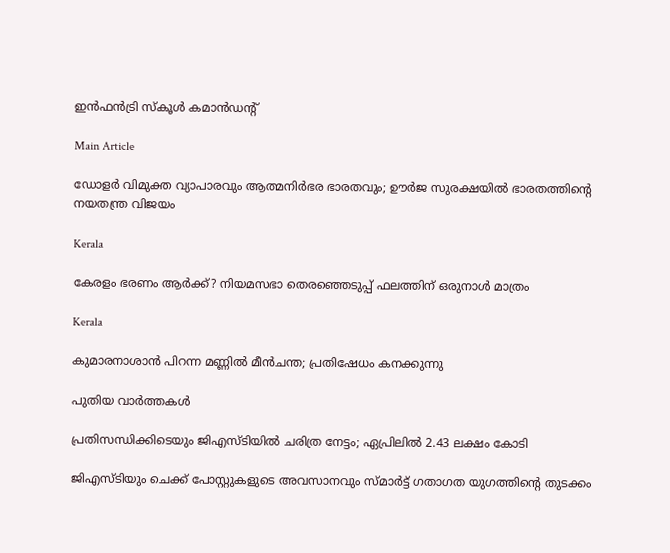ഇന്‍ഫന്‍ട്രി സ്‌കൂള്‍ കമാന്‍ഡന്റ്

Main Article

ഡോളര്‍ വിമുക്ത വ്യാപാരവും ആത്മനിര്‍ഭര ഭാരതവും; ഊര്‍ജ സുരക്ഷയില്‍ ഭാരതത്തിന്റെ നയതന്ത്ര വിജയം

Kerala

കേരളം ഭരണം ആര്‍ക്ക്? നിയമസഭാ തെരഞ്ഞെടുപ്പ് ഫലത്തിന് ഒരുനാള്‍ മാത്രം

Kerala

കുമാരനാശാന്‍ പിറന്ന മണ്ണില്‍ മീന്‍ചന്ത; പ്രതിഷേധം കനക്കുന്നു

പുതിയ വാര്‍ത്തകള്‍

പ്രതിസന്ധിക്കിടെയും ജിഎസ്ടിയില്‍ ചരിത്ര നേട്ടം; ഏപ്രിലില്‍ 2.43 ലക്ഷം കോടി

ജിഎസ്ടിയും ചെക്ക് പോസ്റ്റുകളുടെ അവസാനവും സ്മാര്‍ട്ട് ഗതാഗത യുഗത്തിന്റെ തുടക്കം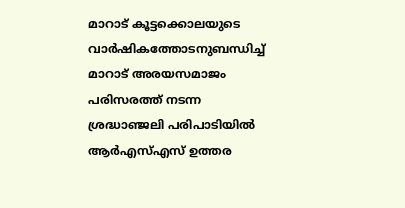മാറാട് കൂട്ടക്കൊലയുടെ വാര്‍ഷികത്തോടനുബന്ധിച്ച് മാറാട് അരയസമാജം പരിസരത്ത് നടന്ന ശ്രദ്ധാഞ്ജലി പരിപാടിയില്‍ ആര്‍എസ്എസ് ഉത്തര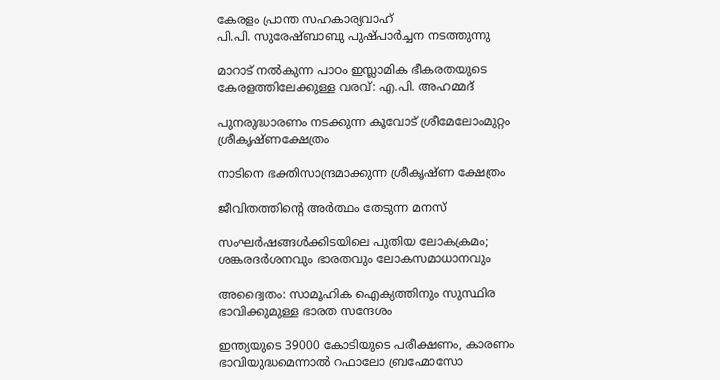കേരളം പ്രാന്ത സഹകാര്യവാഹ്
പി.പി. സുരേഷ്ബാബു പുഷ്പാര്‍ച്ചന നടത്തുന്നു

മാറാട് നല്‍കുന്ന പാഠം ഇസ്ലാമിക ഭീകരതയുടെ കേരളത്തിലേക്കുള്ള വരവ്: എ.പി. അഹമ്മദ്

പുനരുദ്ധാരണം നടക്കുന്ന കൂവോട് ശ്രീമേലോംമുറ്റം ശ്രീകൃഷ്ണക്ഷേത്രം

നാടിനെ ഭക്തിസാന്ദ്രമാക്കുന്ന ശ്രീകൃഷ്ണ ക്ഷേത്രം

ജീവിതത്തിന്റെ അര്‍ത്ഥം തേടുന്ന മനസ്

സംഘര്‍ഷങ്ങള്‍ക്കിടയിലെ പുതിയ ലോകക്രമം; ശങ്കരദര്‍ശനവും ഭാരതവും ലോകസമാധാനവും

അദ്വൈതം: സാമൂഹിക ഐക്യത്തിനും സുസ്ഥിര ഭാവിക്കുമുള്ള ഭാരത സന്ദേശം

ഇന്ത്യയുടെ 39000 കോടിയുടെ പരീക്ഷണം, കാരണം ഭാവിയുദ്ധമെന്നാല്‍ റഫാലോ ബ്രഹ്മോസോ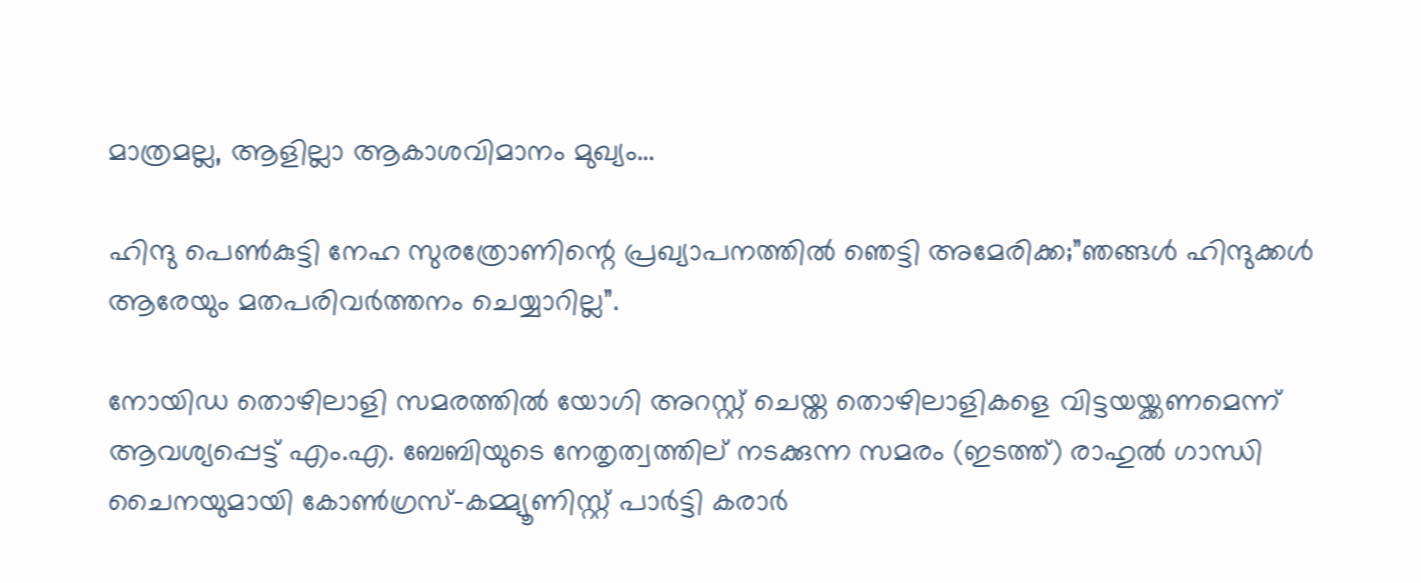മാത്രമല്ല, ആളില്ലാ ആകാശവിമാനം മുഖ്യം…

ഹിന്ദു പെണ്‍കുട്ടി നേഹ സുരത്രോണിന്റെ പ്രഖ്യാപനത്തില്‍ ഞെട്ടി അമേരിക്ക;”ഞങ്ങള്‍ ഹിന്ദുക്കള്‍ ആരേയും മതപരിവര്‍ത്തനം ചെയ്യാറില്ല”.

നോയിഡ തൊഴിലാളി സമരത്തില്‍ യോഗി അറസ്റ്റ് ചെയ്ത തൊഴിലാളികളെ വിട്ടയയ്ക്കണമെന്ന് ആവശ്യപ്പെട്ട് എം.എ. ബേബിയുടെ നേതൃത്വത്തില‍് നടക്കുന്ന സമരം (ഇടത്ത്) രാഹുല്‍ ഗാന്ധി ചൈനയുമായി കോണ്‍ഗ്രസ്-കമ്മ്യൂണിസ്റ്റ് പാര്‍ട്ടി കരാര്‍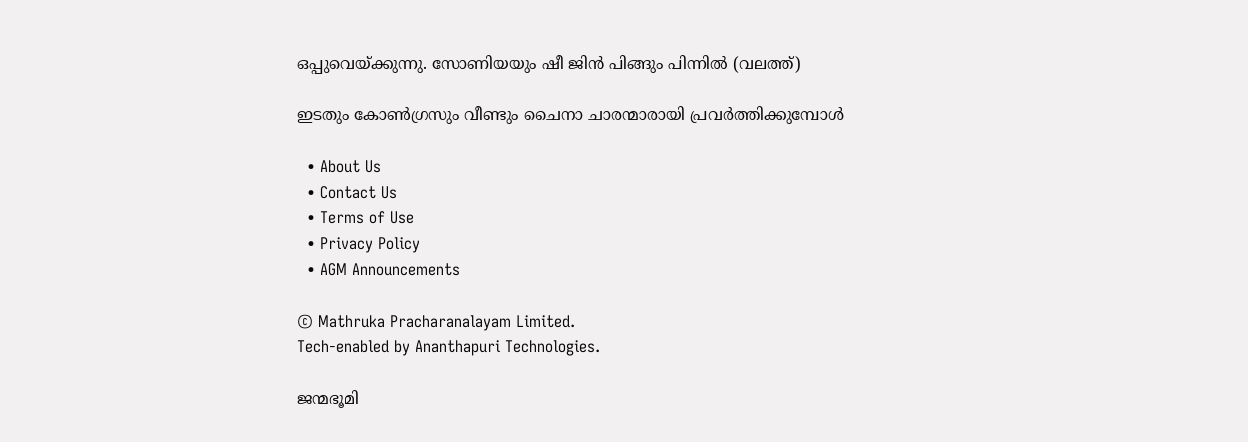ഒപ്പുവെയ്ക്കുന്നു. സോണിയയും ഷീ ജിന്‍ പിങ്ങും പിന്നില്‍ (വലത്ത്)

ഇടതും കോണ്‍ഗ്രസും വീണ്ടും ചൈനാ ചാരന്മാരായി പ്രവര്‍ത്തിക്കുമ്പോള്‍

  • About Us
  • Contact Us
  • Terms of Use
  • Privacy Policy
  • AGM Announcements

© Mathruka Pracharanalayam Limited.
Tech-enabled by Ananthapuri Technologies.

ജന്മഭൂമി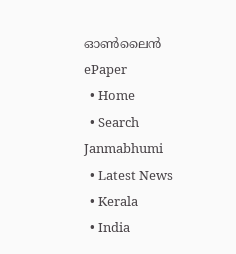ഓണ്‍ലൈന്‍
ePaper
  • Home
  • Search Janmabhumi
  • Latest News
  • Kerala
  • India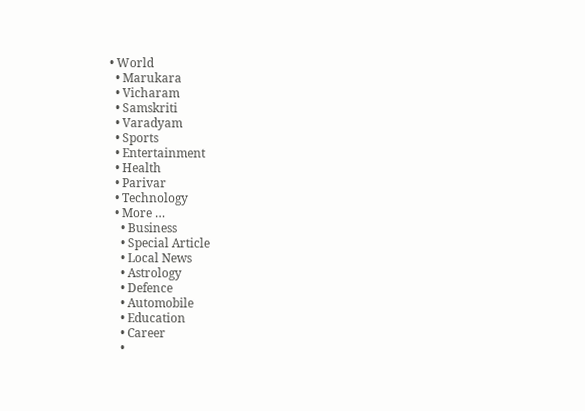• World
  • Marukara
  • Vicharam
  • Samskriti
  • Varadyam
  • Sports
  • Entertainment
  • Health
  • Parivar
  • Technology
  • More …
    • Business
    • Special Article
    • Local News
    • Astrology
    • Defence
    • Automobile
    • Education
    • Career
    •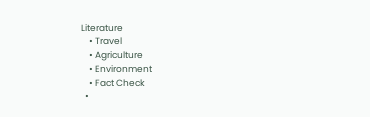Literature
    • Travel
    • Agriculture
    • Environment
    • Fact Check
  •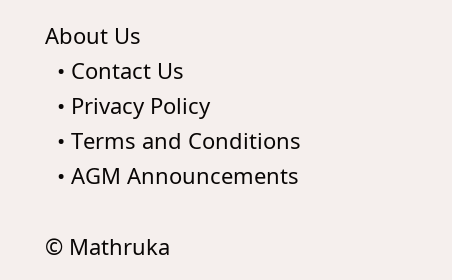About Us
  • Contact Us
  • Privacy Policy
  • Terms and Conditions
  • AGM Announcements

© Mathruka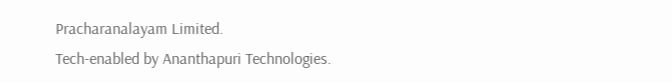Pracharanalayam Limited.
Tech-enabled by Ananthapuri Technologies.